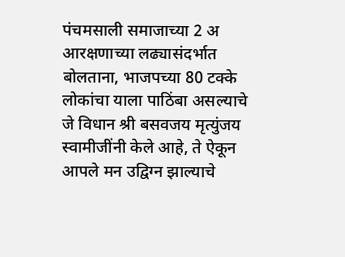पंचमसाली समाजाच्या 2 अ आरक्षणाच्या लढ्यासंदर्भात बोलताना, भाजपच्या 80 टक्के लोकांचा याला पाठिंबा असल्याचे जे विधान श्री बसवजय मृत्युंजय स्वामीजींनी केले आहे, ते ऐकून आपले मन उद्विग्न झाल्याचे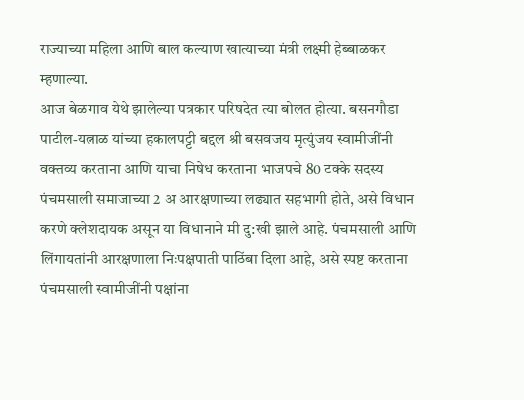राज्याच्या महिला आणि बाल कल्याण खात्याच्या मंत्री लक्ष्मी हेब्बाळकर म्हणाल्या.
आज बेळगाव येथे झालेल्या पत्रकार परिषदेत त्या बोलत होत्या. बसनगौडा पाटील-यत्नाळ यांच्या हकालपट्टी बद्दल श्री बसवजय मृत्युंजय स्वामीजींनी वक्तव्य करताना आणि याचा निषेध करताना भाजपचे 80 टक्के सदस्य पंचमसाली समाजाच्या 2 अ आरक्षणाच्या लढ्यात सहभागी होते, असे विधान करणे क्लेशदायक असून या विधानाने मी दु:खी झाले आहे. पंचमसाली आणि लिंगायतांनी आरक्षणाला निःपक्षपाती पाठिंबा दिला आहे, असे स्पष्ट करताना
पंचमसाली स्वामीजींनी पक्षांना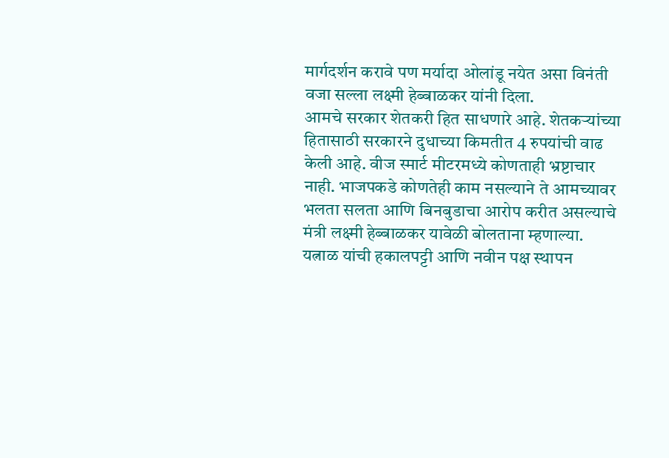मार्गदर्शन करावे पण मर्यादा ओलांडू नयेत असा विनंती वजा सल्ला लक्ष्मी हेब्बाळकर यांनी दिला.
आमचे सरकार शेतकरी हित साधणारे आहे. शेतकऱ्यांच्या हितासाठी सरकारने दुधाच्या किमतीत 4 रुपयांची वाढ केली आहे. वीज स्मार्ट मीटरमध्ये कोणताही भ्रष्टाचार नाही. भाजपकडे कोणतेही काम नसल्याने ते आमच्यावर भलता सलता आणि बिनबुडाचा आरोप करीत असल्याचे मंत्री लक्ष्मी हेब्बाळकर यावेळी बोलताना म्हणाल्या.
यत्नाळ यांची हकालपट्टी आणि नवीन पक्ष स्थापन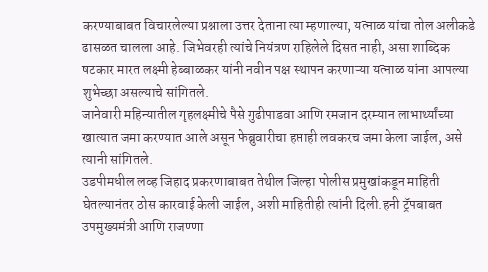करण्याबाबत विचारलेल्या प्रश्नाला उत्तर देताना त्या म्हणाल्या, यत्नाळ यांचा तोल अलीकडे ढासळत चालला आहे. जिभेवरही त्यांचे नियंत्रण राहिलेले दिसत नाही, असा शाब्दिक षटकार मारत लक्ष्मी हेब्बाळकर यांनी नवीन पक्ष स्थापन करणाऱ्या यत्नाळ यांना आपल्या शुभेच्छा असल्याचे सांगितले.
जानेवारी महिन्यातील गृहलक्ष्मीचे पैसे गुढीपाडवा आणि रमजान दरम्यान लाभार्थ्यांच्या खात्यात जमा करण्यात आले असून फेब्रुवारीचा हप्ताही लवकरच जमा केला जाईल, असे त्यानी सांगितले.
उडपीमधील लव्ह जिहाद प्रकरणाबाबत तेथील जिल्हा पोलीस प्रमुखांकडून माहिती घेतल्यानंतर ठोस कारवाई केली जाईल, अशी माहितीही त्यांनी दिली.हनी ट्रॅपबाबत उपमुख्यमंत्री आणि राजण्णा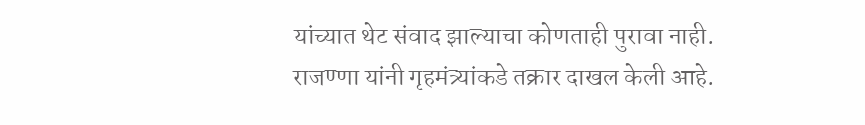यांच्यात थेट संवाद झाल्याचा कोणताही पुरावा नाही. राजण्णा यांनी गृहमंत्र्यांकडे तक्रार दाखल केली आहे.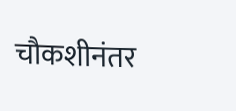चौकशीनंतर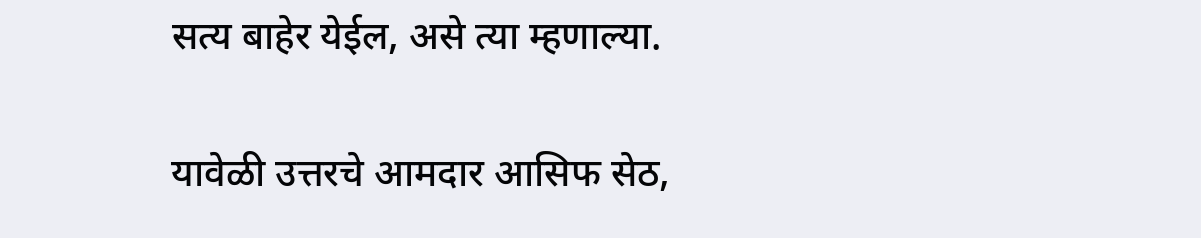सत्य बाहेर येईल, असे त्या म्हणाल्या.

यावेळी उत्तरचे आमदार आसिफ सेठ,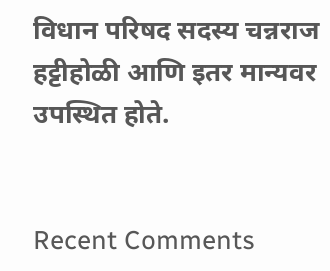विधान परिषद सदस्य चन्नराज हट्टीहोळी आणि इतर मान्यवर उपस्थित होते.


Recent Comments